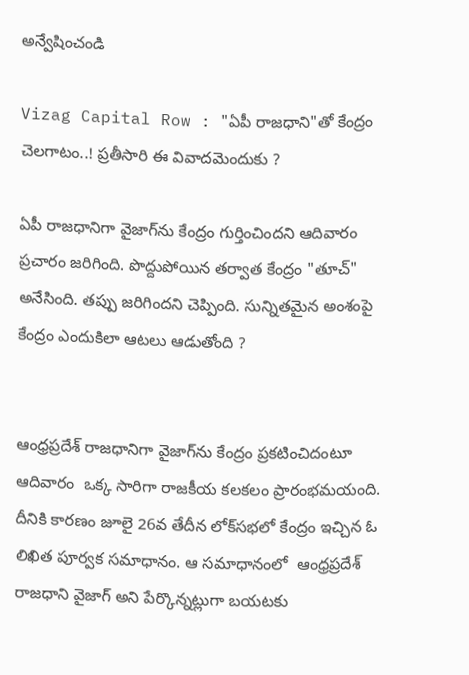అన్వేషించండి

Vizag Capital Row : "ఏపీ రాజధాని"తో కేంద్రం చెలగాటం..! ప్రతీసారి ఈ వివాదమెందుకు ?

ఏపీ రాజధానిగా వైజాగ్‌ను కేంద్రం గుర్తించిందని ఆదివారం ప్రచారం జరిగింది. పొద్దుపోయిన తర్వాత కేంద్రం "తూచ్" అనేసింది. తప్పు జరిగిందని చెప్పింది. సున్నితమైన అంశంపై కేంద్రం ఎందుకిలా ఆటలు ఆడుతోంది ?


ఆంధ్రప్రదేశ్‌ రాజధానిగా వైజాగ్‌ను కేంద్రం ప్రకటించిదంటూ ఆదివారం  ఒక్క సారిగా రాజకీయ కలకలం ప్రారంభమయంది. దీనికి కారణం జూలై 26వ తేదీన లోక్‌సభలో కేంద్రం ఇచ్చిన ఓ లిఖిత పూర్వక సమాధానం. ఆ సమాధానంలో  ఆంధ్రప్రదేశ్ రాజధాని వైజాగ్ అని పేర్కొన్నట్లుగా బయటకు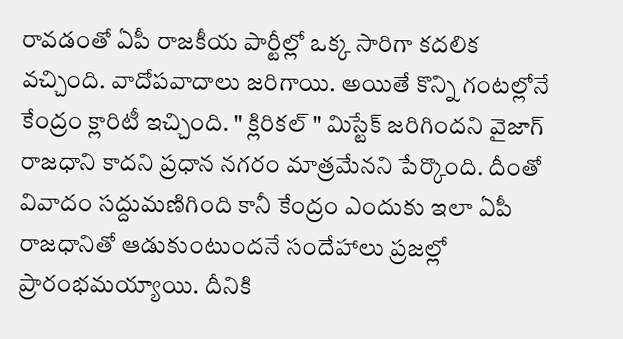రావడంతో ఏపీ రాజకీయ పార్టీల్లో ఒక్క సారిగా కదలిక వచ్చింది. వాదోపవాదాలు జరిగాయి. అయితే కొన్ని గంటల్లోనే కేంద్రం క్లారిటీ ఇచ్చింది. " క్లిరికల్ " మిస్టేక్ జరిగిందని వైజాగ్ రాజధాని కాదని ప్రధాన నగరం మాత్రమేనని పేర్కొంది. దీంతో వివాదం సద్దుమణిగింది కానీ కేంద్రం ఎందుకు ఇలా ఏపీ రాజధానితో ఆడుకుంటుందనే సందేహాలు ప్రజల్లో ప్రారంభమయ్యాయి. దీనికి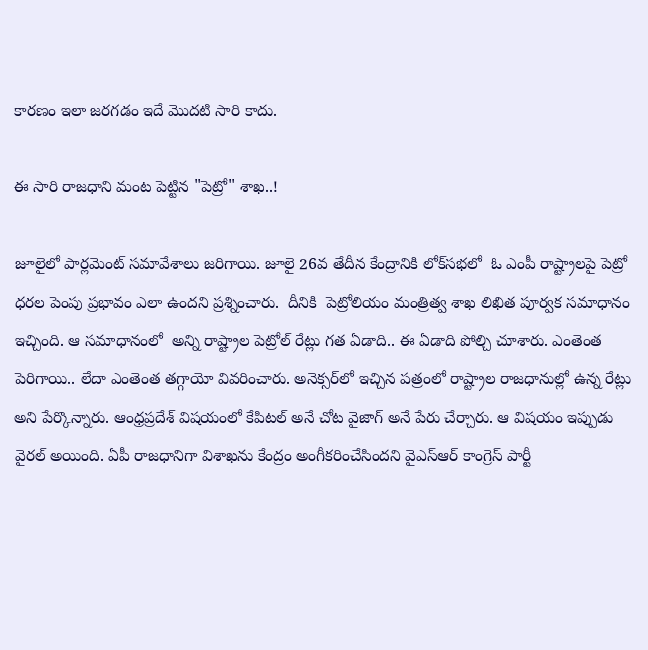కారణం ఇలా జరగడం ఇదే మొదటి సారి కాదు.

ఈ సారి రాజధాని మంట పెట్టిన "పెట్రో" శాఖ..!

జూలైలో పార్లమెంట్ సమావేశాలు జరిగాయి. జూలై 26వ తేదీన కేంద్రానికి లోక్‌సభలో  ఓ ఎంపీ రాష్ట్రాలపై పెట్రో ధరల పెంపు ప్రభావం ఎలా ఉందని ప్రశ్నించారు.  దీనికి  పెట్రోలియం మంత్రిత్వ శాఖ లిఖిత పూర్వక సమాధానం ఇచ్చింది. ఆ సమాధానంలో  అన్ని రాష్ట్రాల పెట్రోల్ రేట్లు గత ఏడాది.. ఈ ఏడాది పోల్చి చూశారు. ఎంతెంత పెరిగాయి.. లేదా ఎంతెంత తగ్గాయో వివరించారు. అనెక్సర్‌లో ఇచ్చిన పత్రంలో రాష్ట్రాల రాజధానుల్లో ఉన్న రేట్లు అని పేర్కొన్నారు. ఆంధ్రప్రదేశ్ విషయంలో కేపిటల్ అనే చోట వైజాగ్ అనే పేరు చేర్చారు. ఆ విషయం ఇప్పుడు వైరల్ అయింది. ఏపీ రాజధానిగా విశాఖను కేంద్రం అంగీకరించేసిందని వైఎస్ఆర్ కాంగ్రెస్ పార్టీ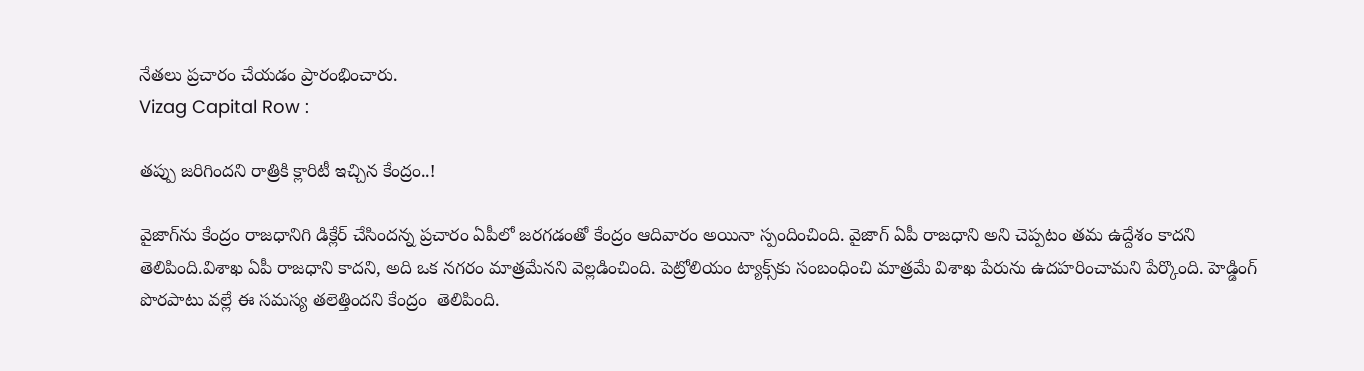నేతలు ప్రచారం చేయడం ప్రారంభించారు.
Vizag Capital Row :

తప్పు జరిగిందని రాత్రికి క్లారిటీ ఇచ్చిన కేంద్రం..!

వైజాగ్‌ను కేంద్రం రాజధానిగి డిక్లేర్ చేసిందన్న ప్రచారం ఏపీలో జరగడంతో కేంద్రం ఆదివారం అయినా స్పందించింది. వైజాగ్‌ ఏపీ రాజధాని అని చెప్పటం తమ ఉద్దేశం కాదని తెలిపింది.విశాఖ ఏపీ రాజధాని కాదని, అది ఒక నగరం మాత్రమేనని వెల్లడించింది. పెట్రోలియం ట్యాక్స్‌కు సంబంధించి మాత్రమే విశాఖ పేరును ఉదహరించామని పేర్కొంది. హెడ్డింగ్ పొరపాటు వల్లే ఈ సమస్య తలెత్తిందని కేంద్రం  తెలిపింది.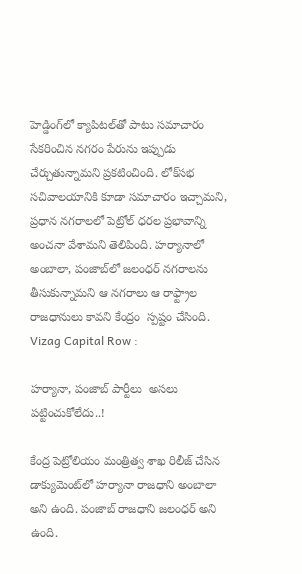హెడ్డింగ్‌లో క్యాపిటల్‌తో పాటు సమాచారం సేకరించిన నగరం పేరును ఇప్పుడు చేర్చుతున్నామని ప్రకటించింది. లోక్‌సభ సచివాలయానికి కూడా సమాచారం ఇచ్చామని, ప్రధాన నగరాలలో పెట్రోల్ ధరల ప్రభావాన్ని అంచనా వేశామని తెలిపింది. హర్యానాలో అంబాలా, పంజాబ్‌లో జలంధర్‌ నగరాలను తీసుకున్నామని ఆ నగరాలు ఆ రాఫ్ట్రాల రాజధానులు కావని కేంద్రం  స్పష్టం చేసింది.
Vizag Capital Row :

హర్యానా, పంజాబ్ పార్టీలు  అసలు పట్టించుకోలేదు..!

కేంద్ర పెట్రోలియం మంత్రిత్వ శాఖ రిలీజ్ చేసిన డాక్యుమెంట్‌లో హర్యానా రాజధాని అంబాలా అని ఉంది. పంజాబ్ రాజధాని జలంధర్ అని ఉంది.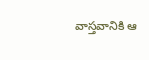వాస్తవానికి ఆ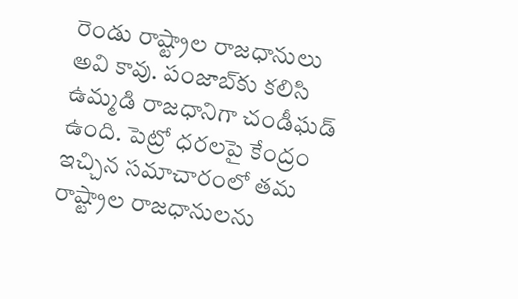రెండు రాష్ట్రాల రాజధానులు అవి కావు. పంజాబ్‌కు కలిసి ఉమ్మడి రాజధానిగా చండీఘడ్ ఉంది. పెట్రో ధరలపై కేంద్రం ఇచ్చిన సమాచారంలో తమ రాష్ట్రాల రాజధానులను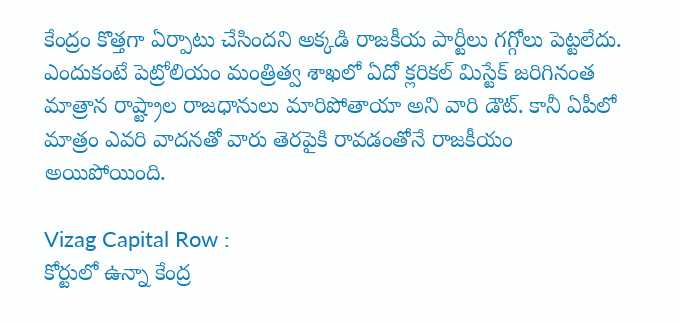కేంద్రం కొత్తగా ఏర్పాటు చేసిందని అక్కడి రాజకీయ పార్టీలు గగ్గోలు పెట్టలేదు. ఎందుకంటే పెట్రోలియం మంత్రిత్వ శాఖలో ఏదో క్లరికల్ మిస్టేక్ జరిగినంత మాత్రాన రాష్ట్రాల రాజధానులు మారిపోతాయా అని వారి డౌట్. కానీ ఏపీలో మాత్రం ఎవరి వాదనతో వారు తెరపైకి రావడంతోనే రాజకీయం అయిపోయింది.

Vizag Capital Row :
కోర్టులో ఉన్నా కేంద్ర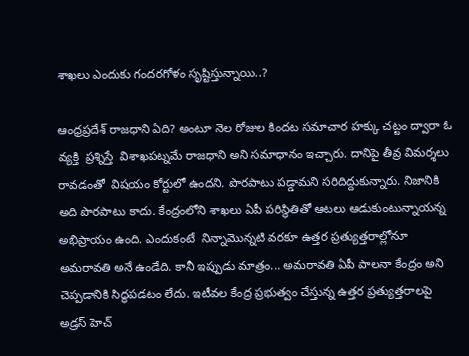శాఖలు ఎందుకు గందరగోళం సృష్టిస్తున్నాయి..?

ఆంధ్రప్రదేశ్‌ రాజధాని ఏది? అంటూ నెల రోజుల కిందట సమాచార హక్కు చట్టం ద్వారా ఓ వ్యక్తి  ప్రశ్నిస్తే  విశాఖపట్నమే రాజధాని అని సమాధానం ఇచ్చారు. దానిపై తీవ్ర విమర్శలు రావడంతో  విషయం కోర్టులో ఉందని. పొరపాటు పడ్డామని సరిదిద్దుకున్నారు. నిజానికి అది పొరపాటు కాదు. కేంద్రంలోని శాఖలు ఏపీ పరిస్థితితో ఆటలు ఆడుకుంటున్నాయన్న అభిప్రాయం ఉంది. ఎందుకంటే  నిన్నామొన్నటి వరకూ ఉత్తర ప్రత్యుత్తరాల్లోనూ అమరావతి అనే ఉండేది. కానీ ఇప్పుడు మాత్రం... అమరావతి ఏపీ పాలనా కేంద్రం అని చెప్పడానికి సిద్ధపడటం లేదు. ఇటీవల కేంద్ర ప్రభుత్వం చేస్తున్న ఉత్తర ప్రత్యుత్తరాలపై అడ్రస్ హెచ్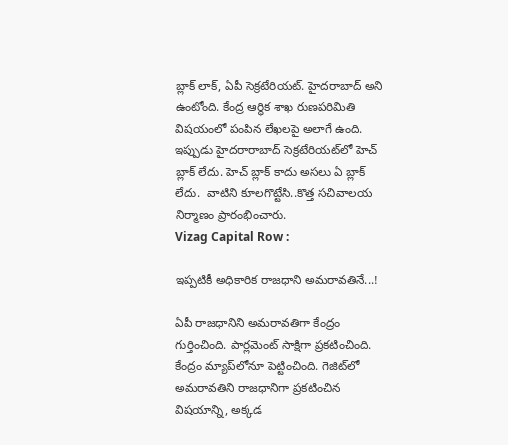బ్లాక్ లాక్, ఏపీ సెక్రటేరియట్. హైదరాబాద్ అని ఉంటోంది. కేంద్ర ఆర్థిక శాఖ రుణపరిమితి విషయంలో పంపిన లేఖలపై అలాగే ఉంది.   ఇప్పుడు హైదరారాబాద్ సెక్రటేరియట్‌లో హెచ్ బ్లాక్ లేదు. హెచ్ బ్లాక్ కాదు అసలు ఏ బ్లాక్ లేదు.  వాటిని కూలగొట్టేసి..కొత్త సచివాలయ నిర్మాణం ప్రారంభించారు.
Vizag Capital Row :

ఇప్పటికీ అధికారిక రాజధాని అమరావతినే...!

ఏపీ రాజధానిని అమరావతిగా కేంద్రం గుర్తించింది. పార్లమెంట్ సాక్షిగా ప్రకటించింది. కేంద్రం మ్యాప్‌లోనూ పెట్టించింది. గెజిట్‌లో అమరావతిని రాజధానిగా ప్రకటించిన విషయాన్ని, అక్కడ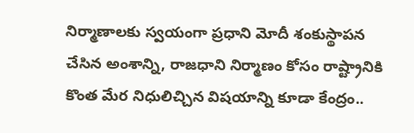నిర్మాణాలకు స్వయంగా ప్రధాని మోదీ శంకుస్థాపన చేసిన అంశాన్ని, రాజధాని నిర్మాణం కోసం రాష్ట్రానికి కొంత మేర నిధులిచ్చిన విషయాన్ని కూడా కేంద్రం..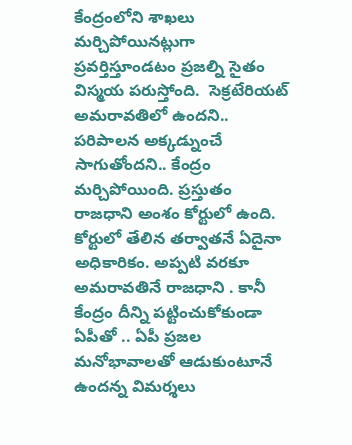కేంద్రంలోని శాఖలు మర్చిపోయినట్లుగా  ప్రవర్తిస్తూండటం ప్రజల్ని సైతం విస్మయ పరుస్తోంది.  సెక్రటేరియట్ అమరావతిలో ఉందని.. పరిపాలన అక్కడ్నుంచే సాగుతోందని.. కేంద్రం మర్చిపోయింది. ప్రస్తుతం రాజధాని అంశం కోర్టులో ఉంది. కోర్టులో తేలిన తర్వాతనే ఏదైనా అధికారికం. అప్పటి వరకూ అమరావతినే రాజధాని . కానీ కేంద్రం దీన్ని పట్టించుకోకుండా ఏపీతో .. ఏపీ ప్రజల మనోభావాలతో ఆడుకుంటూనే ఉందన్న విమర్శలు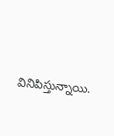వినిపిస్తున్నాయి.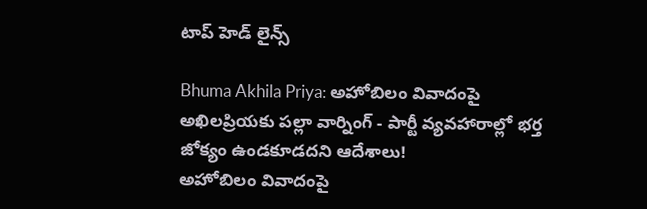టాప్ హెడ్ లైన్స్

Bhuma Akhila Priya: అహోబిలం వివాదంపై అఖిలప్రియకు పల్లా వార్నింగ్ - పార్టీ వ్యవహారాల్లో భర్త జోక్యం ఉండకూడదని ఆదేశాలు!
అహోబిలం వివాదంపై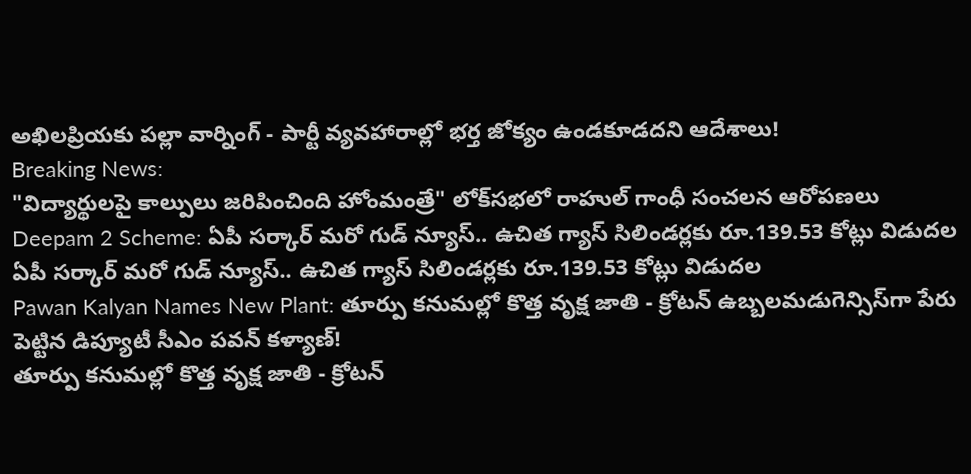అఖిలప్రియకు పల్లా వార్నింగ్ - పార్టీ వ్యవహారాల్లో భర్త జోక్యం ఉండకూడదని ఆదేశాలు!
Breaking News:
"విద్యార్థులపై కాల్పులు జరిపించింది హోంమంత్రే" లోక్‌సభలో రాహుల్ గాంధీ సంచలన ఆరోపణలు
Deepam 2 Scheme: ఏపీ సర్కార్ మరో గుడ్ న్యూస్.. ఉచిత గ్యాస్ సిలిండర్లకు రూ.139.53 కోట్లు విడుదల
ఏపీ సర్కార్ మరో గుడ్ న్యూస్.. ఉచిత గ్యాస్ సిలిండర్లకు రూ.139.53 కోట్లు విడుదల
Pawan Kalyan Names New Plant: తూర్పు కనుమల్లో కొత్త వృక్ష జాతి - క్రోటన్ ఉబ్బలమడుగెన్సిస్‌గా పేరు పెట్టిన డిప్యూటీ సీఎం పవన్ కళ్యాణ్!
తూర్పు కనుమల్లో కొత్త వృక్ష జాతి - క్రోటన్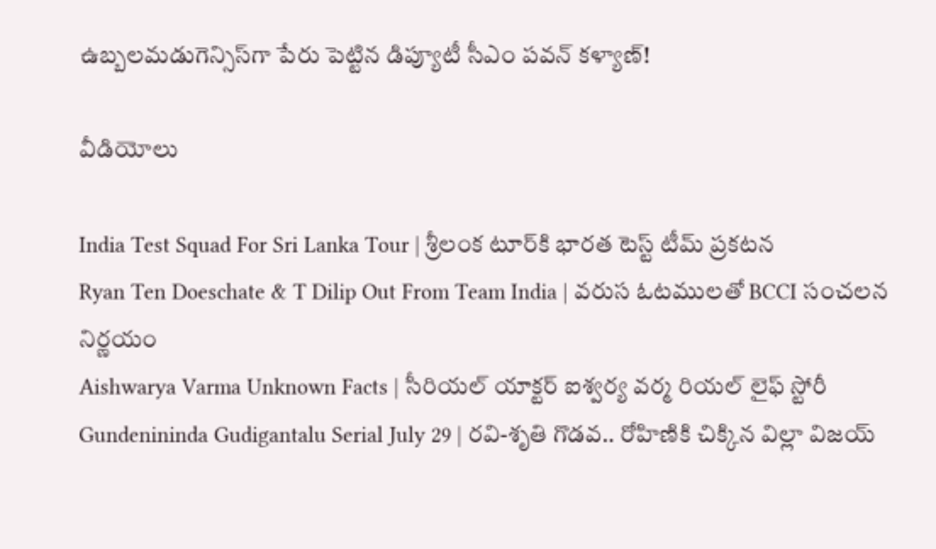ఉబ్బలమడుగెన్సిస్‌గా పేరు పెట్టిన డిప్యూటీ సీఎం పవన్ కళ్యాణ్!

వీడియోలు

India Test Squad For Sri Lanka Tour | శ్రీలంక టూర్‌కి భారత టెస్ట్ టీమ్ ప్రకటన
Ryan Ten Doeschate & T Dilip Out From Team India | వరుస ఓటములతో BCCI సంచలన నిర్ణయం
Aishwarya Varma Unknown Facts | సీరియల్ యాక్టర్ ఐశ్వర్య వర్మ రియల్ లైఫ్ స్టోరీ
Gundenininda Gudigantalu Serial July 29 | రవి-శృతి గొడవ.. రోహిణికి చిక్కిన విల్లా విజయ్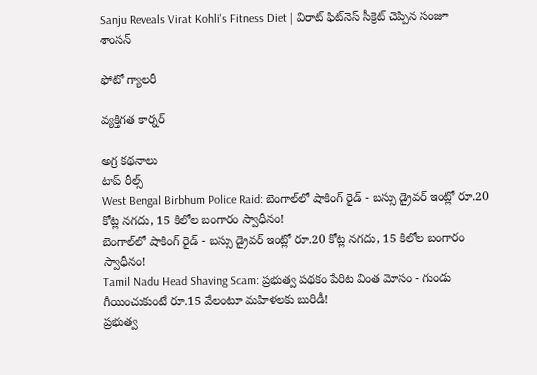Sanju Reveals Virat Kohli's Fitness Diet | విరాట్ ఫిట్‌నెస్ సీక్రెట్ చెప్పిన సంజూ శాంసన్

ఫోటో గ్యాలరీ

వ్యక్తిగత కార్నర్

అగ్ర కథనాలు
టాప్ రీల్స్
West Bengal Birbhum Police Raid: బెంగాల్‌లో షాకింగ్ రైడ్ - బస్సు డ్రైవర్ ఇంట్లో రూ.20 కోట్ల నగదు, 15 కిలోల బంగారం స్వాధీనం!
బెంగాల్‌లో షాకింగ్ రైడ్ - బస్సు డ్రైవర్ ఇంట్లో రూ.20 కోట్ల నగదు, 15 కిలోల బంగారం స్వాధీనం!
Tamil Nadu Head Shaving Scam: ప్రభుత్వ పథకం పేరిట వింత మోసం - గుండు గీయించుకుంటే రూ.15 వేలంటూ మహిళలకు బురిడీ!
ప్రభుత్వ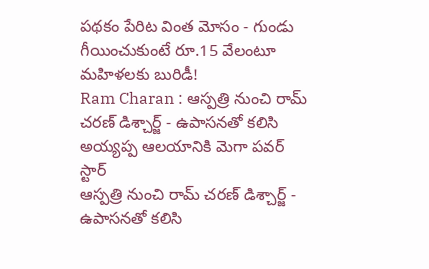పథకం పేరిట వింత మోసం - గుండు గీయించుకుంటే రూ.15 వేలంటూ మహిళలకు బురిడీ!
Ram Charan : ఆస్పత్రి నుంచి రామ్ చరణ్ డిశ్చార్జ్ - ఉపాసనతో కలిసి అయ్యప్ప ఆలయానికి మెగా పవర్ స్టార్
ఆస్పత్రి నుంచి రామ్ చరణ్ డిశ్చార్జ్ - ఉపాసనతో కలిసి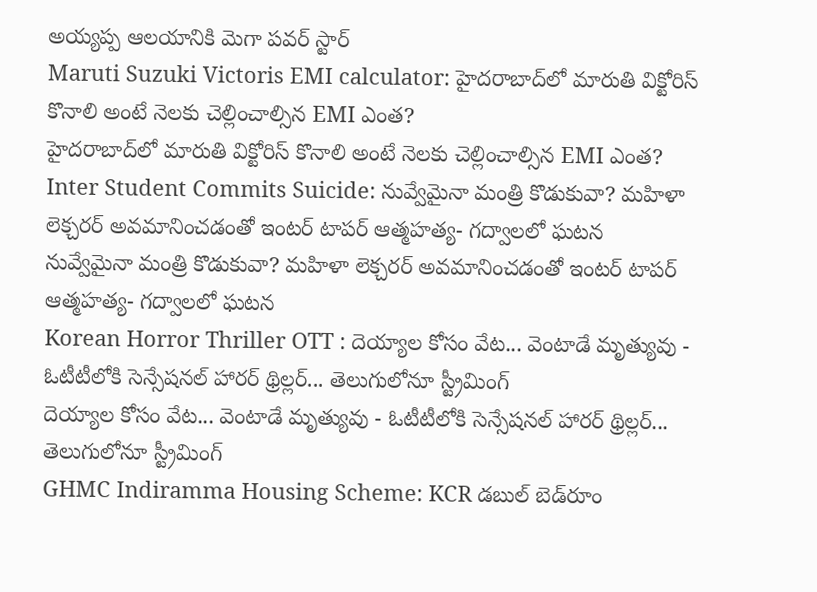అయ్యప్ప ఆలయానికి మెగా పవర్ స్టార్
Maruti Suzuki Victoris EMI calculator: హైదరాబాద్‌లో మారుతి విక్టోరిస్‌ కొనాలి అంటే నెలకు చెల్లించాల్సిన EMI ఎంత?
హైదరాబాద్‌లో మారుతి విక్టోరిస్‌ కొనాలి అంటే నెలకు చెల్లించాల్సిన EMI ఎంత?
Inter Student Commits Suicide: నువ్వేమైనా మంత్రి కొడుకువా? మహిళా లెక్చరర్ అవమానించడంతో ఇంటర్ టాపర్ ఆత్మహత్య- గద్వాలలో ఘటన
నువ్వేమైనా మంత్రి కొడుకువా? మహిళా లెక్చరర్ అవమానించడంతో ఇంటర్ టాపర్ ఆత్మహత్య- గద్వాలలో ఘటన
Korean Horror Thriller OTT : దెయ్యాల కోసం వేట... వెంటాడే మృత్యువు - ఓటీటీలోకి సెన్సేషనల్ హారర్ థ్రిల్లర్... తెలుగులోనూ స్ట్రీమింగ్
దెయ్యాల కోసం వేట... వెంటాడే మృత్యువు - ఓటీటీలోకి సెన్సేషనల్ హారర్ థ్రిల్లర్... తెలుగులోనూ స్ట్రీమింగ్
GHMC Indiramma Housing Scheme: KCR డబుల్ బెడ్‌రూం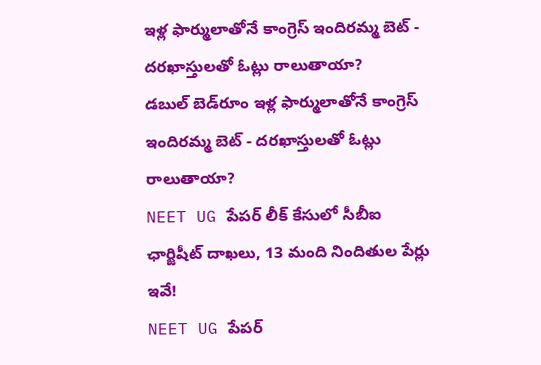ఇళ్ల ఫార్ములాతోనే కాంగ్రెస్ ఇందిరమ్మ బెట్ - దరఖాస్తులతో ఓట్లు రాలుతాయా?
డబుల్ బెడ్‌రూం ఇళ్ల ఫార్ములాతోనే కాంగ్రెస్ ఇందిరమ్మ బెట్ - దరఖాస్తులతో ఓట్లు రాలుతాయా?
NEET UG పేపర్‌ లీక్‌ కేసులో సీబీఐ ఛార్జిషీట్ దాఖలు, 13 మంది నిందితుల పేర్లు ఇవే!
NEET UG పేపర్‌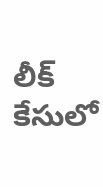లీక్‌ కేసులో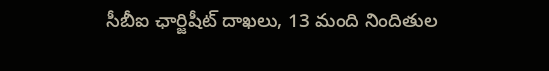సీబీఐ ఛార్జిషీట్ దాఖలు, 13 మంది నిందితుల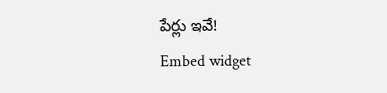పేర్లు ఇవే!
Embed widget